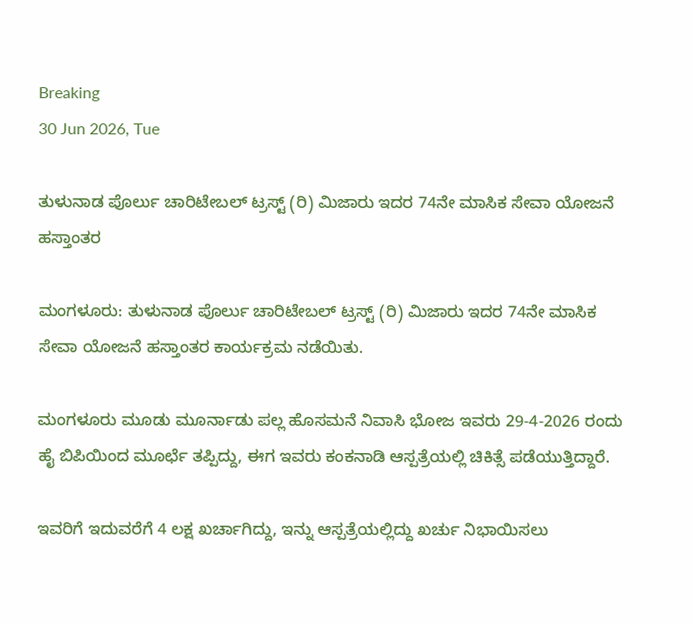Breaking
30 Jun 2026, Tue

ತುಳುನಾಡ ಪೊರ್ಲು ಚಾರಿಟೇಬಲ್ ಟ್ರಸ್ಟ್ (ರಿ) ಮಿಜಾರು ಇದರ 74ನೇ ಮಾಸಿಕ ಸೇವಾ ಯೋಜನೆ ಹಸ್ತಾಂತರ

ಮಂಗಳೂರು: ತುಳುನಾಡ ಪೊರ್ಲು ಚಾರಿಟೇಬಲ್ ಟ್ರಸ್ಟ್ (ರಿ) ಮಿಜಾರು ಇದರ 74ನೇ ಮಾಸಿಕ ಸೇವಾ ಯೋಜನೆ ಹಸ್ತಾಂತರ ಕಾರ್ಯಕ್ರಮ ನಡೆಯಿತು.

ಮಂಗಳೂರು ಮೂಡು ಮೂರ್ನಾಡು ಪಲ್ಲ ಹೊಸಮನೆ ನಿವಾಸಿ ಭೋಜ ಇವರು 29-4-2026 ರಂದು ಹೈ ಬಿಪಿಯಿಂದ ಮೂರ್ಛೆ ತಪ್ಪಿದ್ದು, ಈಗ ಇವರು ಕಂಕನಾಡಿ ಆಸ್ಪತ್ರೆಯಲ್ಲಿ ಚಿಕಿತ್ಸೆ ಪಡೆಯುತ್ತಿದ್ದಾರೆ.

ಇವರಿಗೆ ಇದುವರೆಗೆ 4 ಲಕ್ಷ ಖರ್ಚಾಗಿದ್ದು, ಇನ್ನು ಆಸ್ಪತ್ರೆಯಲ್ಲಿದ್ದು ಖರ್ಚು ನಿಭಾಯಿಸಲು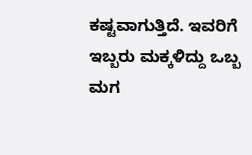ಕಷ್ಟವಾಗುತ್ತಿದೆ. ಇವರಿಗೆ ಇಬ್ಬರು ಮಕ್ಕಳಿದ್ದು ಒಬ್ಬ ಮಗ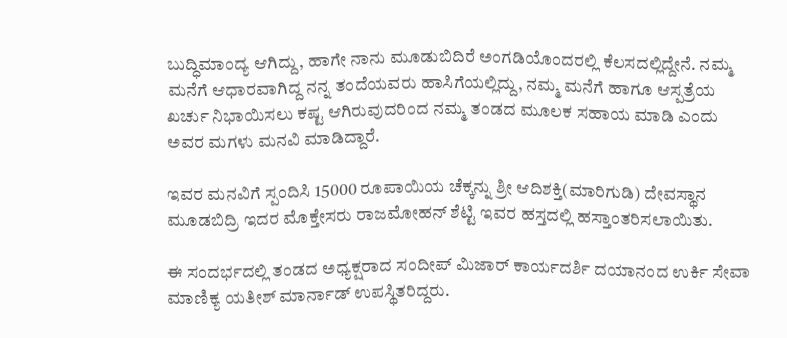ಬುದ್ಧಿಮಾಂದ್ಯ ಆಗಿದ್ದು, ಹಾಗೇ ನಾನು ಮೂಡುಬಿದಿರೆ ಅಂಗಡಿಯೊಂದರಲ್ಲಿ ಕೆಲಸದಲ್ಲಿದ್ದೇನೆ. ನಮ್ಮ ಮನೆಗೆ ಆಧಾರವಾಗಿದ್ದ ನನ್ನ ತಂದೆಯವರು ಹಾಸಿಗೆಯಲ್ಲಿದ್ದು, ನಮ್ಮ ಮನೆಗೆ ಹಾಗೂ ಆಸ್ಪತ್ರೆಯ ಖರ್ಚು ನಿಭಾಯಿಸಲು ಕಷ್ಟ ಆಗಿರುವುದರಿಂದ ನಮ್ಮ ತಂಡದ ಮೂಲಕ ಸಹಾಯ ಮಾಡಿ ಎಂದು ಅವರ ಮಗಳು ಮನವಿ ಮಾಡಿದ್ದಾರೆ.

ಇವರ ಮನವಿಗೆ ಸ್ಪಂದಿಸಿ 15000 ರೂಪಾಯಿಯ ಚೆಕ್ಕನ್ನು ಶ್ರೀ ಆದಿಶಕ್ತಿ(ಮಾರಿಗುಡಿ) ದೇವಸ್ಥಾನ ಮೂಡಬಿದ್ರಿ ಇದರ ಮೊಕ್ತೇಸರು ರಾಜಮೋಹನ್ ಶೆಟ್ಟಿ ಇವರ ಹಸ್ತದಲ್ಲಿ ಹಸ್ತಾಂತರಿಸಲಾಯಿತು.

ಈ ಸಂದರ್ಭದಲ್ಲಿ ತಂಡದ ಅಧ್ಯಕ್ಷರಾದ ಸಂದೀಪ್ ಮಿಜಾರ್ ಕಾರ್ಯದರ್ಶಿ ದಯಾನಂದ ಉರ್ಕಿ ಸೇವಾ ಮಾಣಿಕ್ಯ ಯತೀಶ್ ಮಾರ್ನಾಡ್ ಉಪಸ್ಥಿತರಿದ್ದರು.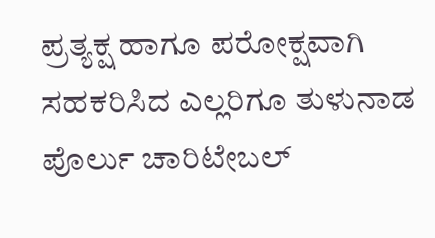ಪ್ರತ್ಯಕ್ಷ ಹಾಗೂ ಪರೋಕ್ಷವಾಗಿ ಸಹಕರಿಸಿದ ಎಲ್ಲರಿಗೂ ತುಳುನಾಡ ಪೊರ್ಲು ಚಾರಿಟೇಬಲ್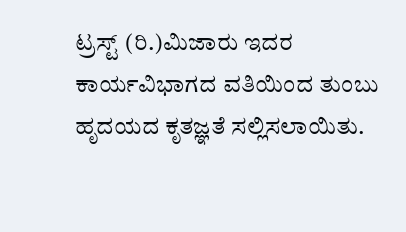ಟ್ರಸ್ಟ್ (ರಿ.)ಮಿಜಾರು ಇದರ ಕಾರ್ಯವಿಭಾಗದ ವತಿಯಿಂದ ತುಂಬು ಹೃದಯದ ಕೃತಜ್ಞತೆ ಸಲ್ಲಿಸಲಾಯಿತು.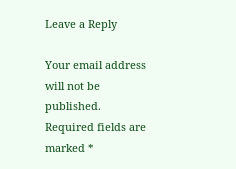Leave a Reply

Your email address will not be published. Required fields are marked *